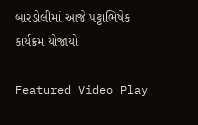બારડોલીમાં આજે પટ્ટાભિષેક કાર્યક્રમ યોજાયો

Featured Video Play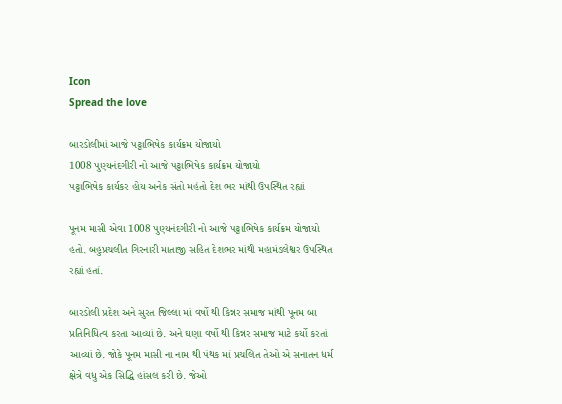Icon
Spread the love

બારડોલીમાં આજે પટ્ટાભિષેક કાર્યક્રમ યોજાયો
1008 પુણ્યનંદગીરી નો આજે પટ્ટાભિષેક કાર્યક્રમ યોજાયો
પટ્ટાભિષેક કાર્યકર હોય અનેક સંતો મહંતો દેશ ભર માંથી ઉપસ્થિત રહ્યાં

પૂનમ માસી એવા 1008 પુણ્યનંદગીરી નો આજે પટ્ટાભિષેક કાર્યક્રમ યોજાયો હતો. બહુપ્રચલીત ગિરનારી માતાજી સહિત દેશભર માંથી મહામંડલેશ્વર ઉપસ્થિત રહ્યાં હતાં.

બારડોલી પ્રદેશ અને સુરત જિલ્લા માં વર્ષો થી કિન્નર સમાજ માંથી પૂનમ બા પ્રતિનિધિત્વ કરતા આવ્યાં છે. અને ઘણા વર્ષો થી કિન્નર સમાજ માટે કર્યો કરતાં આવ્યાં છે. જોકે પૂનમ માસી ના નામ થી પંથક માં પ્રચલિત તેઓ એ સનાતન ધર્મ ક્ષેત્રે વધુ એક સિદ્ધિ હાંસલ કરી છે. જેઓ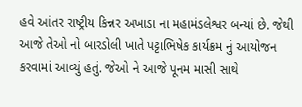હવે આંતર રાષ્ટ્રીય કિન્નર અખાડા ના મહામંડલેશ્વર બન્યાં છે. જેથી આજે તેઓ નો બારડોલી ખાતે પટ્ટાભિષેક કાર્યક્રમ નું આયોજન કરવામાં આવ્યું હતું. જેઓ ને આજે પૂનમ માસી સાથે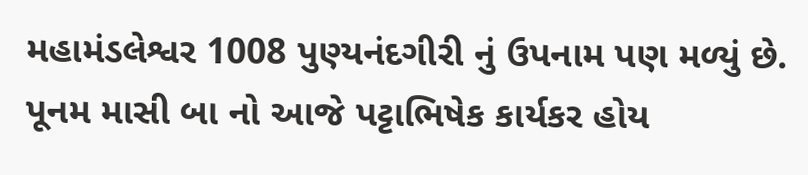મહામંડલેશ્વર 1008 પુણ્યનંદગીરી નું ઉપનામ પણ મળ્યું છે. પૂનમ માસી બા નો આજે પટ્ટાભિષેક કાર્યકર હોય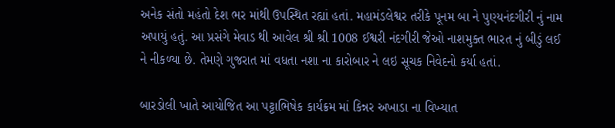અનેક સંતો મહંતો દેશ ભર માંથી ઉપસ્થિત રહ્યાં હતાં. મહામંડલેશ્વર તરીકે પૂનમ બા ને પુણ્યનંદગીરી નું નામ અપાયું હતું. આ પ્રસંગે મેવાડ થી આવેલ શ્રી શ્રી 1008 ઈશ્વરી નંદગીરી જેઓ નાશમુક્ત ભારત નું બીડું લઈ ને નીકળ્યા છે. તેમણે ગુજરાત માં વધતા નશા ના કારોબાર ને લઇ સૂચક નિવેદનો કર્યા હતાં.

બારડોલી ખાતે આયોજિત આ પટ્ટાભિષેક કાર્યક્રમ માં કિન્નર અખાડા ના વિખ્યાત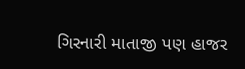ગિરનારી માતાજી પણ હાજર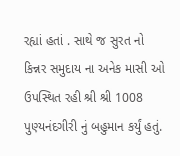રહ્યાં હતાં . સાથે જ સુરત નો કિન્નર સમુદાય ના અનેક માસી ઓ ઉપસ્થિત રહી શ્રી શ્રી 1008 પુણ્યનંદગીરી નું બહુમાન કર્યું હતું.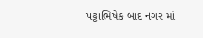પટ્ટાભિષેક બાદ નગર માં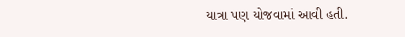યાત્રા પણ યોજવામાં આવી હતી.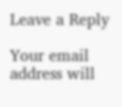Leave a Reply

Your email address will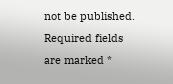not be published. Required fields are marked *